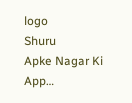logo
Shuru
Apke Nagar Ki App…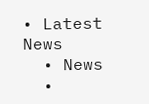• Latest News
  • News
  •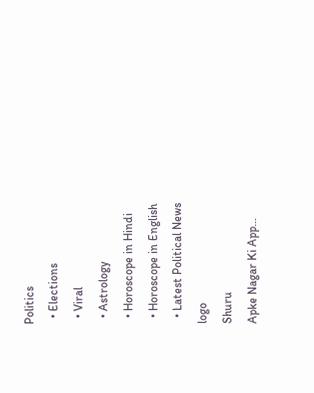Politics
  • Elections
  • Viral
  • Astrology
  • Horoscope in Hindi
  • Horoscope in English
  • Latest Political News
logo
Shuru
Apke Nagar Ki App…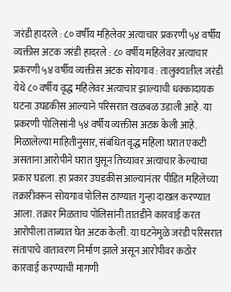जरंडी हादरले : ८० वर्षीय महिलेवर अत्याचार प्रकरणी ५४ वर्षीय व्यक्तीस अटक जरंडी हादरले : ८० वर्षीय महिलेवर अत्याचार प्रकरणी ५४ वर्षीय व्यक्तीस अटक सोयगाव : तालुक्यातील जरंडी येथे ८० वर्षीय वृद्ध महिलेवर अत्याचार झाल्याची धक्कादायक घटना उघडकीस आल्याने परिसरात खळबळ उडाली आहे. या प्रकरणी पोलिसांनी ५४ वर्षीय व्यक्तीस अटक केली आहे. मिळालेल्या माहितीनुसार, संबंधित वृद्ध महिला घरात एकटी असताना आरोपीने घरात घुसून तिच्यावर अत्याचार केल्याचा प्रकार घडला. हा प्रकार उघडकीस आल्यानंतर पीडित महिलेच्या तक्रारीवरून सोयगाव पोलिस ठाण्यात गुन्हा दाखल करण्यात आला. तक्रार मिळताच पोलिसांनी तातडीने कारवाई करत आरोपीला ताब्यात घेत अटक केली. या घटनेमुळे जरंडी परिसरात संतापाचे वातावरण निर्माण झाले असून आरोपीवर कठोर कारवाई करण्याची मागणी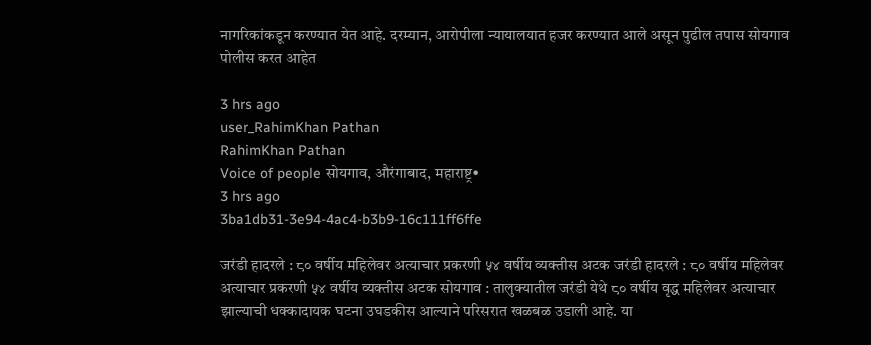नागरिकांकडून करण्यात येत आहे. दरम्यान, आरोपीला न्यायालयात हजर करण्यात आले असून पुढील तपास सोयगाव पोलीस करत आहेत

3 hrs ago
user_RahimKhan Pathan
RahimKhan Pathan
Voice of people सोयगाव, औरंगाबाद, महाराष्ट्र•
3 hrs ago
3ba1db31-3e94-4ac4-b3b9-16c111ff6ffe

जरंडी हादरले : ८० वर्षीय महिलेवर अत्याचार प्रकरणी ५४ वर्षीय व्यक्तीस अटक जरंडी हादरले : ८० वर्षीय महिलेवर अत्याचार प्रकरणी ५४ वर्षीय व्यक्तीस अटक सोयगाव : तालुक्यातील जरंडी येथे ८० वर्षीय वृद्ध महिलेवर अत्याचार झाल्याची धक्कादायक घटना उघडकीस आल्याने परिसरात खळबळ उडाली आहे. या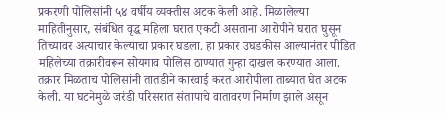प्रकरणी पोलिसांनी ५४ वर्षीय व्यक्तीस अटक केली आहे. मिळालेल्या माहितीनुसार, संबंधित वृद्ध महिला घरात एकटी असताना आरोपीने घरात घुसून तिच्यावर अत्याचार केल्याचा प्रकार घडला. हा प्रकार उघडकीस आल्यानंतर पीडित महिलेच्या तक्रारीवरून सोयगाव पोलिस ठाण्यात गुन्हा दाखल करण्यात आला. तक्रार मिळताच पोलिसांनी तातडीने कारवाई करत आरोपीला ताब्यात घेत अटक केली. या घटनेमुळे जरंडी परिसरात संतापाचे वातावरण निर्माण झाले असून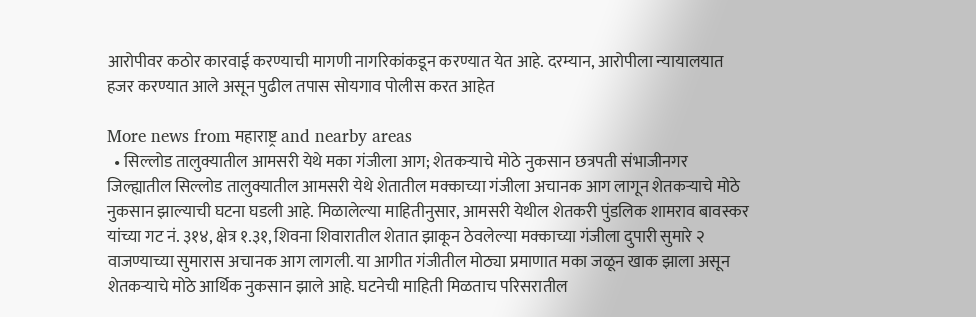आरोपीवर कठोर कारवाई करण्याची मागणी नागरिकांकडून करण्यात येत आहे. दरम्यान, आरोपीला न्यायालयात हजर करण्यात आले असून पुढील तपास सोयगाव पोलीस करत आहेत

More news from महाराष्ट्र and nearby areas
  • सिल्लोड तालुक्यातील आमसरी येथे मका गंजीला आग; शेतकऱ्याचे मोठे नुकसान छत्रपती संभाजीनगर जिल्ह्यातील सिल्लोड तालुक्यातील आमसरी येथे शेतातील मक्काच्या गंजीला अचानक आग लागून शेतकऱ्याचे मोठे नुकसान झाल्याची घटना घडली आहे. मिळालेल्या माहितीनुसार, आमसरी येथील शेतकरी पुंडलिक शामराव बावस्कर यांच्या गट नं. ३१४, क्षेत्र १.३१, शिवना शिवारातील शेतात झाकून ठेवलेल्या मक्काच्या गंजीला दुपारी सुमारे २ वाजण्याच्या सुमारास अचानक आग लागली. या आगीत गंजीतील मोठ्या प्रमाणात मका जळून खाक झाला असून शेतकऱ्याचे मोठे आर्थिक नुकसान झाले आहे. घटनेची माहिती मिळताच परिसरातील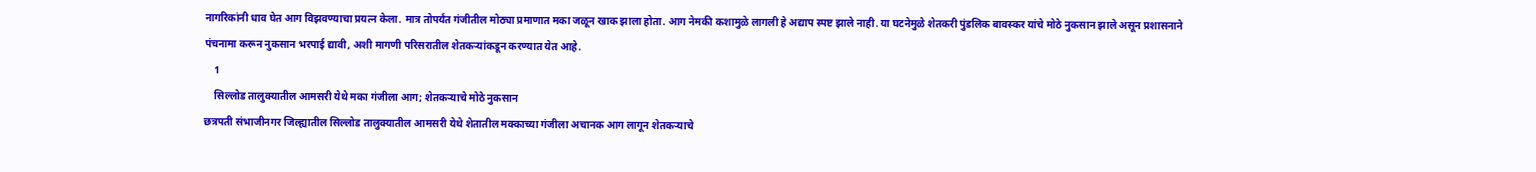नागरिकांनी धाव घेत आग विझवण्याचा प्रयत्न केला. मात्र तोपर्यंत गंजीतील मोठ्या प्रमाणात मका जळून खाक झाला होता. आग नेमकी कशामुळे लागली हे अद्याप स्पष्ट झाले नाही. या घटनेमुळे शेतकरी पुंडलिक बावस्कर यांचे मोठे नुकसान झाले असून प्रशासनाने पंचनामा करून नुकसान भरपाई द्यावी, अशी मागणी परिसरातील शेतकऱ्यांकडून करण्यात येत आहे.
    1
    सिल्लोड तालुक्यातील आमसरी येथे मका गंजीला आग; शेतकऱ्याचे मोठे नुकसान
छत्रपती संभाजीनगर जिल्ह्यातील सिल्लोड तालुक्यातील आमसरी येथे शेतातील मक्काच्या गंजीला अचानक आग लागून शेतकऱ्याचे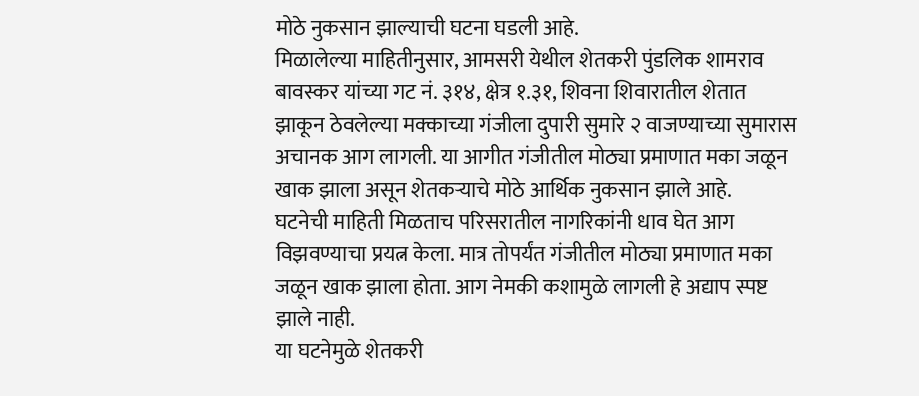मोठे नुकसान झाल्याची घटना घडली आहे.
मिळालेल्या माहितीनुसार, आमसरी येथील शेतकरी पुंडलिक शामराव बावस्कर यांच्या गट नं. ३१४, क्षेत्र १.३१, शिवना शिवारातील शेतात झाकून ठेवलेल्या मक्काच्या गंजीला दुपारी सुमारे २ वाजण्याच्या सुमारास अचानक आग लागली. या आगीत गंजीतील मोठ्या प्रमाणात मका जळून खाक झाला असून शेतकऱ्याचे मोठे आर्थिक नुकसान झाले आहे.
घटनेची माहिती मिळताच परिसरातील नागरिकांनी धाव घेत आग विझवण्याचा प्रयत्न केला. मात्र तोपर्यंत गंजीतील मोठ्या प्रमाणात मका जळून खाक झाला होता. आग नेमकी कशामुळे लागली हे अद्याप स्पष्ट झाले नाही.
या घटनेमुळे शेतकरी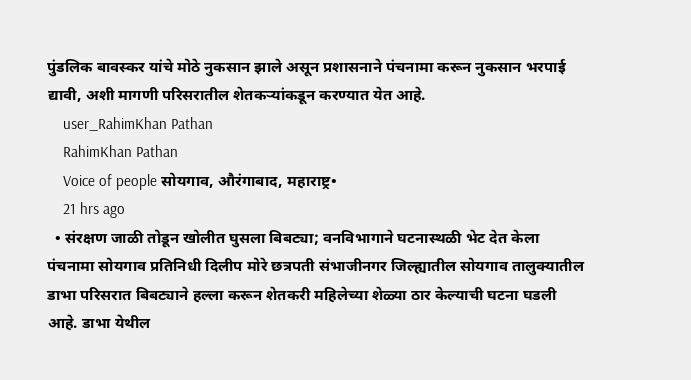पुंडलिक बावस्कर यांचे मोठे नुकसान झाले असून प्रशासनाने पंचनामा करून नुकसान भरपाई द्यावी, अशी मागणी परिसरातील शेतकऱ्यांकडून करण्यात येत आहे.
    user_RahimKhan Pathan
    RahimKhan Pathan
    Voice of people सोयगाव, औरंगाबाद, महाराष्ट्र•
    21 hrs ago
  • संरक्षण जाळी तोडून खोलीत घुसला बिबट्या; वनविभागाने घटनास्थळी भेट देत केला पंचनामा सोयगाव प्रतिनिधी दिलीप मोरे छत्रपती संभाजीनगर जिल्ह्यातील सोयगाव तालुक्यातील डाभा परिसरात बिबट्याने हल्ला करून शेतकरी महिलेच्या शेळ्या ठार केल्याची घटना घडली आहे. डाभा येथील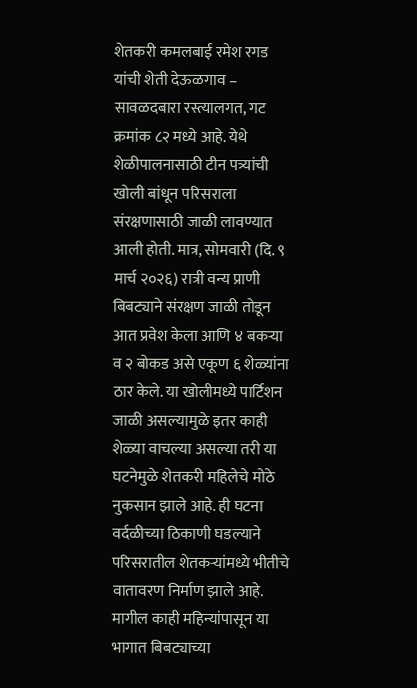शेतकरी कमलबाई रमेश रगड यांची शेती देऊळगाव – सावळदबारा रस्त्यालगत, गट क्रमांक ८२ मध्ये आहे. येथे शेळीपालनासाठी टीन पत्र्यांची खोली बांधून परिसराला संरक्षणासाठी जाळी लावण्यात आली होती. मात्र, सोमवारी (दि. ९ मार्च २०२६) रात्री वन्य प्राणी बिबट्याने संरक्षण जाळी तोडून आत प्रवेश केला आणि ४ बकऱ्या व २ बोकड असे एकूण ६ शेळ्यांना ठार केले. या खोलीमध्ये पार्टिशन जाळी असल्यामुळे इतर काही शेळ्या वाचल्या असल्या तरी या घटनेमुळे शेतकरी महिलेचे मोठे नुकसान झाले आहे. ही घटना वर्दळीच्या ठिकाणी घडल्याने परिसरातील शेतकऱ्यांमध्ये भीतीचे वातावरण निर्माण झाले आहे. मागील काही महिन्यांपासून या भागात बिबट्याच्या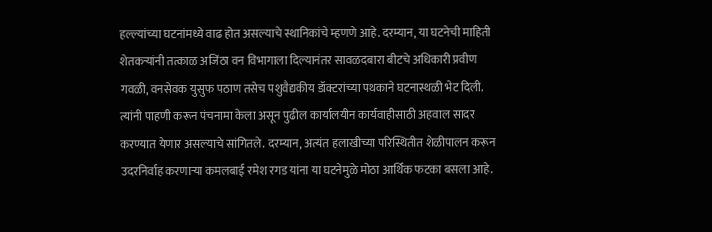हल्ल्यांच्या घटनांमध्ये वाढ होत असल्याचे स्थानिकांचे म्हणणे आहे. दरम्यान, या घटनेची माहिती शेतकऱ्यांनी तत्काळ अजिंठा वन विभागाला दिल्यानंतर सावळदबारा बीटचे अधिकारी प्रवीण गवळी, वनसेवक युसुफ पठाण तसेच पशुवैद्यकीय डॉक्टरांच्या पथकाने घटनास्थळी भेट दिली. त्यांनी पाहणी करून पंचनामा केला असून पुढील कार्यालयीन कार्यवाहीसाठी अहवाल सादर करण्यात येणार असल्याचे सांगितले. दरम्यान, अत्यंत हलाखीच्या परिस्थितीत शेळीपालन करून उदरनिर्वाह करणाऱ्या कमलबाई रमेश रगड यांना या घटनेमुळे मोठा आर्थिक फटका बसला आहे.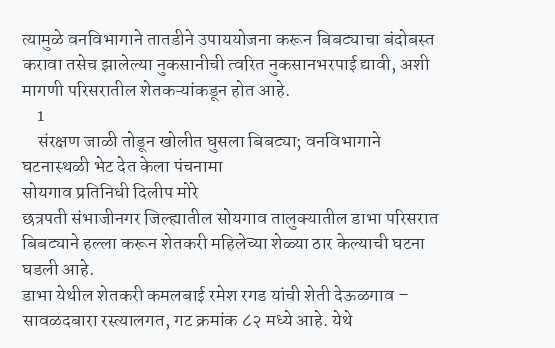त्यामुळे वनविभागाने तातडीने उपाययोजना करून बिबट्याचा बंदोबस्त करावा तसेच झालेल्या नुकसानीची त्वरित नुकसानभरपाई द्यावी, अशी मागणी परिसरातील शेतकऱ्यांकडून होत आहे.
    1
    संरक्षण जाळी तोडून खोलीत घुसला बिबट्या; वनविभागाने घटनास्थळी भेट देत केला पंचनामा
सोयगाव प्रतिनिधी दिलीप मोरे
छत्रपती संभाजीनगर जिल्ह्यातील सोयगाव तालुक्यातील डाभा परिसरात बिबट्याने हल्ला करून शेतकरी महिलेच्या शेळ्या ठार केल्याची घटना घडली आहे.
डाभा येथील शेतकरी कमलबाई रमेश रगड यांची शेती देऊळगाव – सावळदबारा रस्त्यालगत, गट क्रमांक ८२ मध्ये आहे. येथे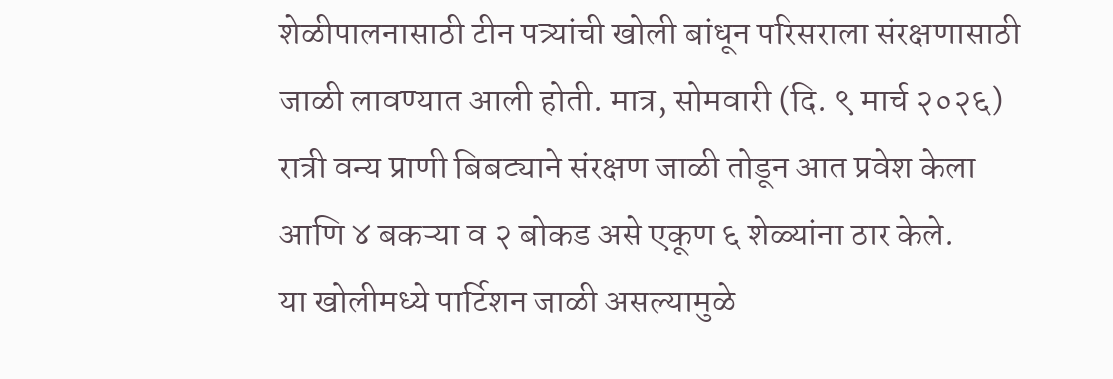शेळीपालनासाठी टीन पत्र्यांची खोली बांधून परिसराला संरक्षणासाठी जाळी लावण्यात आली होती. मात्र, सोमवारी (दि. ९ मार्च २०२६) रात्री वन्य प्राणी बिबट्याने संरक्षण जाळी तोडून आत प्रवेश केला आणि ४ बकऱ्या व २ बोकड असे एकूण ६ शेळ्यांना ठार केले.
या खोलीमध्ये पार्टिशन जाळी असल्यामुळे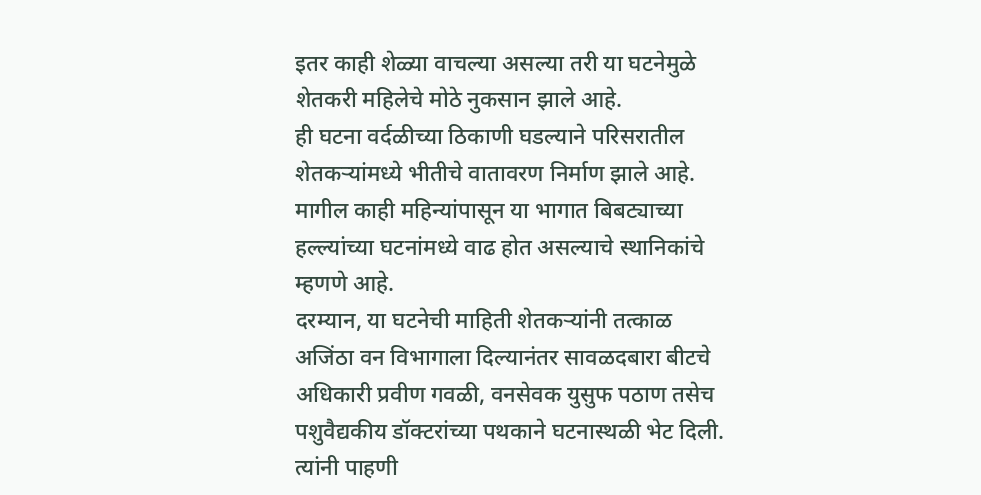इतर काही शेळ्या वाचल्या असल्या तरी या घटनेमुळे शेतकरी महिलेचे मोठे नुकसान झाले आहे.
ही घटना वर्दळीच्या ठिकाणी घडल्याने परिसरातील शेतकऱ्यांमध्ये भीतीचे वातावरण निर्माण झाले आहे. मागील काही महिन्यांपासून या भागात बिबट्याच्या हल्ल्यांच्या घटनांमध्ये वाढ होत असल्याचे स्थानिकांचे म्हणणे आहे.
दरम्यान, या घटनेची माहिती शेतकऱ्यांनी तत्काळ अजिंठा वन विभागाला दिल्यानंतर सावळदबारा बीटचे अधिकारी प्रवीण गवळी, वनसेवक युसुफ पठाण तसेच पशुवैद्यकीय डॉक्टरांच्या पथकाने घटनास्थळी भेट दिली. त्यांनी पाहणी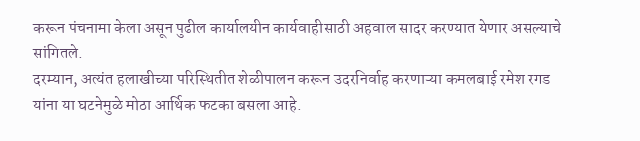करून पंचनामा केला असून पुढील कार्यालयीन कार्यवाहीसाठी अहवाल सादर करण्यात येणार असल्याचे सांगितले.
दरम्यान, अत्यंत हलाखीच्या परिस्थितीत शेळीपालन करून उदरनिर्वाह करणाऱ्या कमलबाई रमेश रगड यांना या घटनेमुळे मोठा आर्थिक फटका बसला आहे.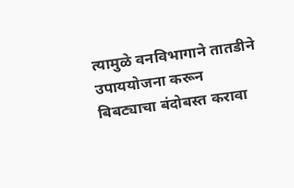त्यामुळे वनविभागाने तातडीने उपाययोजना करून बिबट्याचा बंदोबस्त करावा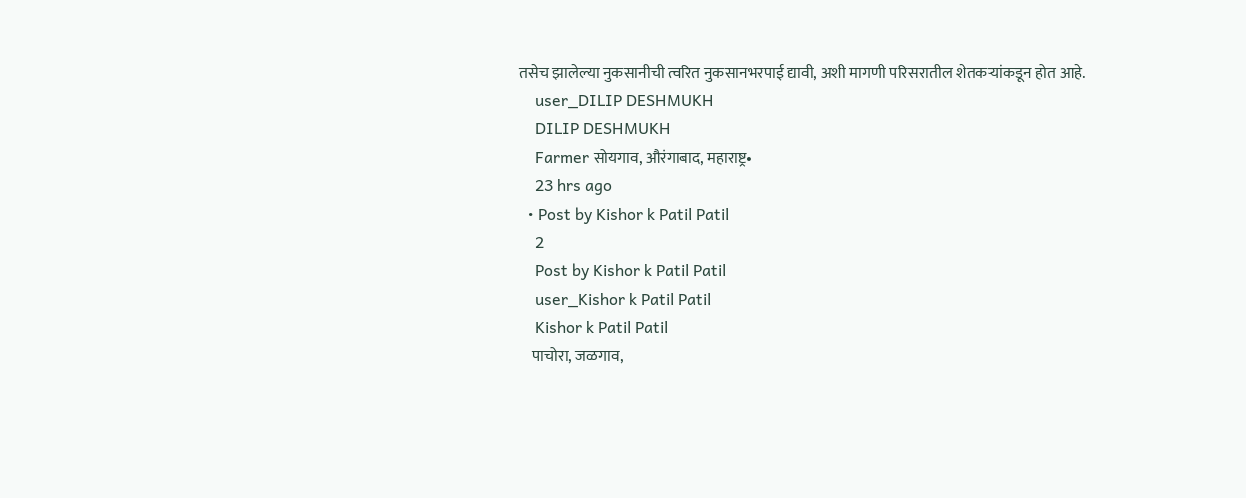तसेच झालेल्या नुकसानीची त्वरित नुकसानभरपाई द्यावी, अशी मागणी परिसरातील शेतकऱ्यांकडून होत आहे.
    user_DILIP DESHMUKH
    DILIP DESHMUKH
    Farmer सोयगाव, औरंगाबाद, महाराष्ट्र•
    23 hrs ago
  • Post by Kishor k Patil Patil
    2
    Post by Kishor k Patil Patil
    user_Kishor k Patil Patil
    Kishor k Patil Patil
    पाचोरा, जळगाव,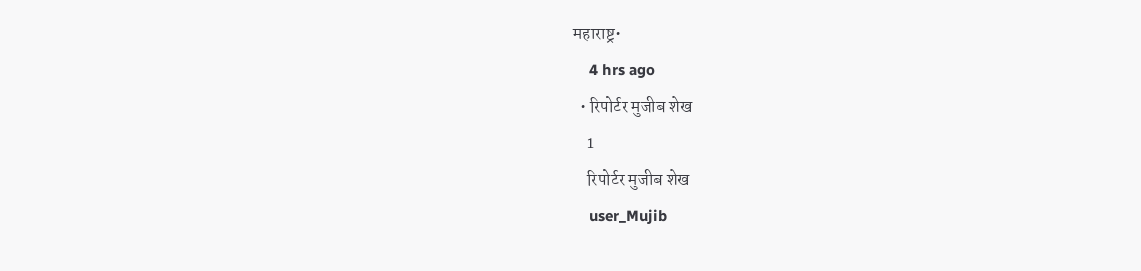महाराष्ट्र•
    4 hrs ago
  • रिपोर्टर मुजीब शेख
    1
    रिपोर्टर मुजीब शेख
    user_Mujib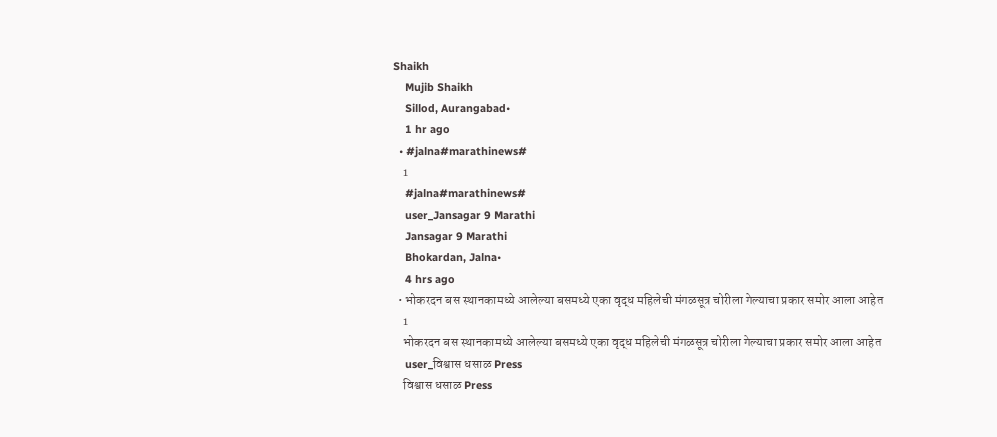Shaikh
    Mujib Shaikh
    Sillod, Aurangabad•
    1 hr ago
  • #jalna#marathinews#
    1
    #jalna#marathinews#
    user_Jansagar 9 Marathi
    Jansagar 9 Marathi
    Bhokardan, Jalna•
    4 hrs ago
  • भोकरदन बस स्थानकामध्ये आलेल्या बसमध्ये एका वृद्ध महिलेची मंगळसूत्र चोरीला गेल्याचा प्रकार समोर आला आहेत
    1
    भोकरदन बस स्थानकामध्ये आलेल्या बसमध्ये एका वृद्ध महिलेची मंगळसूत्र चोरीला गेल्याचा प्रकार समोर आला आहेत
    user_विश्वास धसाळ Press
    विश्वास धसाळ Press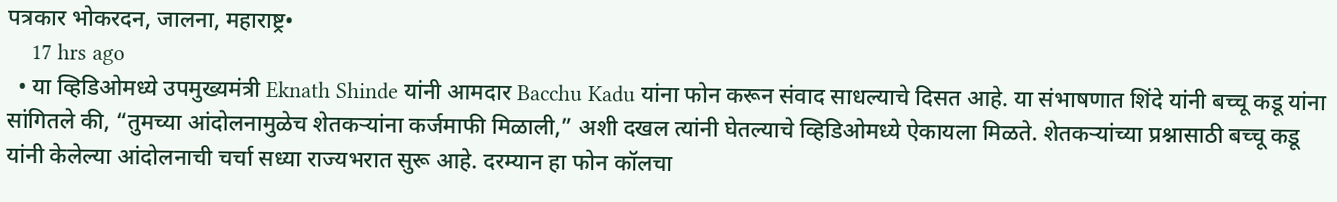पत्रकार भोकरदन, जालना, महाराष्ट्र•
    17 hrs ago
  • या व्हिडिओमध्ये उपमुख्यमंत्री Eknath Shinde यांनी आमदार Bacchu Kadu यांना फोन करून संवाद साधल्याचे दिसत आहे. या संभाषणात शिंदे यांनी बच्चू कडू यांना सांगितले की, “तुमच्या आंदोलनामुळेच शेतकऱ्यांना कर्जमाफी मिळाली,” अशी दखल त्यांनी घेतल्याचे व्हिडिओमध्ये ऐकायला मिळते. शेतकऱ्यांच्या प्रश्नासाठी बच्चू कडू यांनी केलेल्या आंदोलनाची चर्चा सध्या राज्यभरात सुरू आहे. दरम्यान हा फोन कॉलचा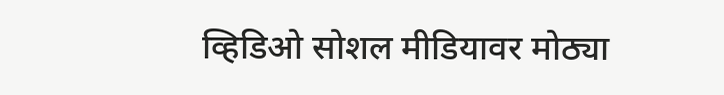व्हिडिओ सोशल मीडियावर मोठ्या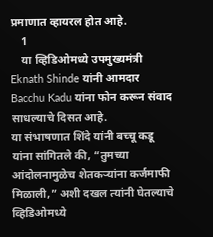प्रमाणात व्हायरल होत आहे.
    1
    या व्हिडिओमध्ये उपमुख्यमंत्री Eknath Shinde यांनी आमदार Bacchu Kadu यांना फोन करून संवाद साधल्याचे दिसत आहे.
या संभाषणात शिंदे यांनी बच्चू कडू यांना सांगितले की, “तुमच्या आंदोलनामुळेच शेतकऱ्यांना कर्जमाफी मिळाली,” अशी दखल त्यांनी घेतल्याचे व्हिडिओमध्ये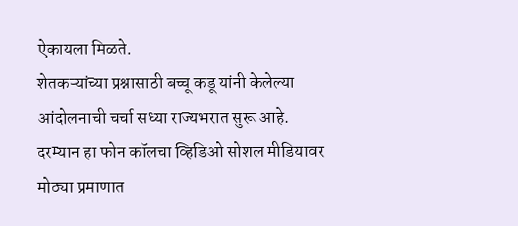ऐकायला मिळते.
शेतकऱ्यांच्या प्रश्नासाठी बच्चू कडू यांनी केलेल्या आंदोलनाची चर्चा सध्या राज्यभरात सुरू आहे. दरम्यान हा फोन कॉलचा व्हिडिओ सोशल मीडियावर मोठ्या प्रमाणात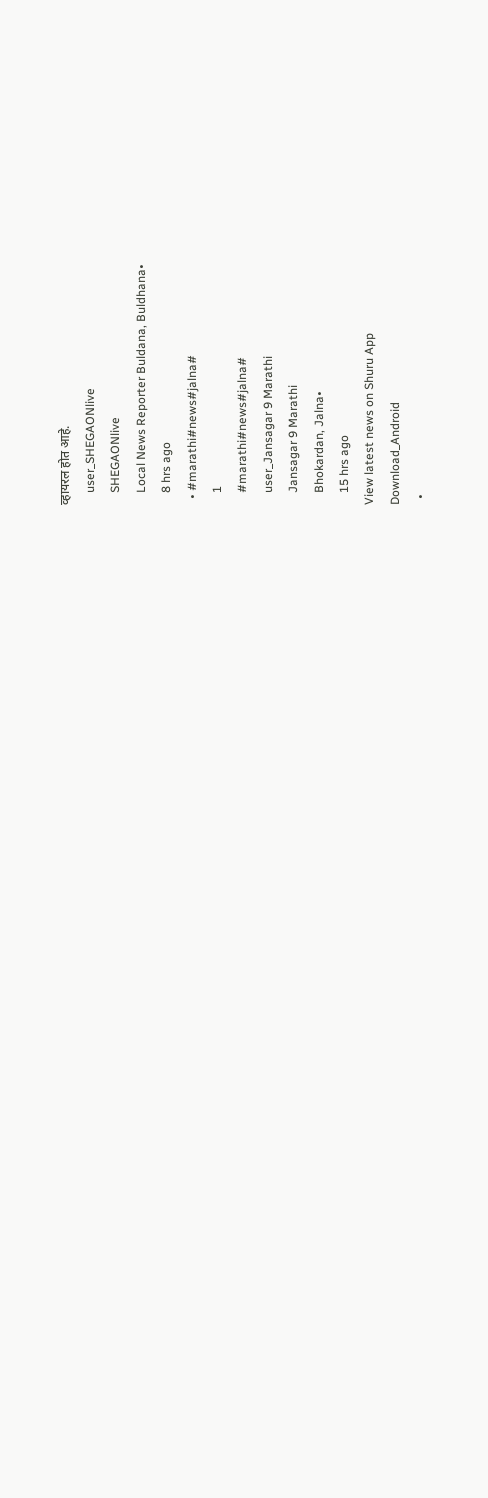व्हायरल होत आहे.
    user_SHEGAONlive
    SHEGAONlive
    Local News Reporter Buldana, Buldhana•
    8 hrs ago
  • #marathi#news#jalna#
    1
    #marathi#news#jalna#
    user_Jansagar 9 Marathi
    Jansagar 9 Marathi
    Bhokardan, Jalna•
    15 hrs ago
View latest news on Shuru App
Download_Android
  •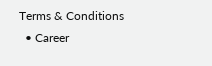Terms & Conditions
  • Career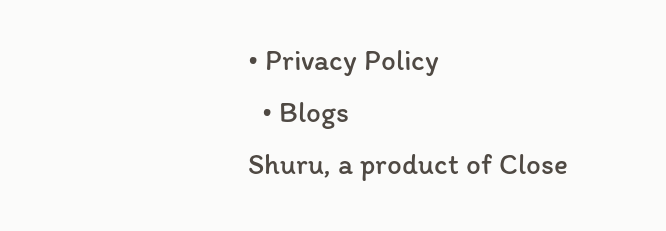• Privacy Policy
  • Blogs
Shuru, a product of Close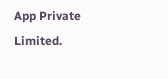App Private Limited.